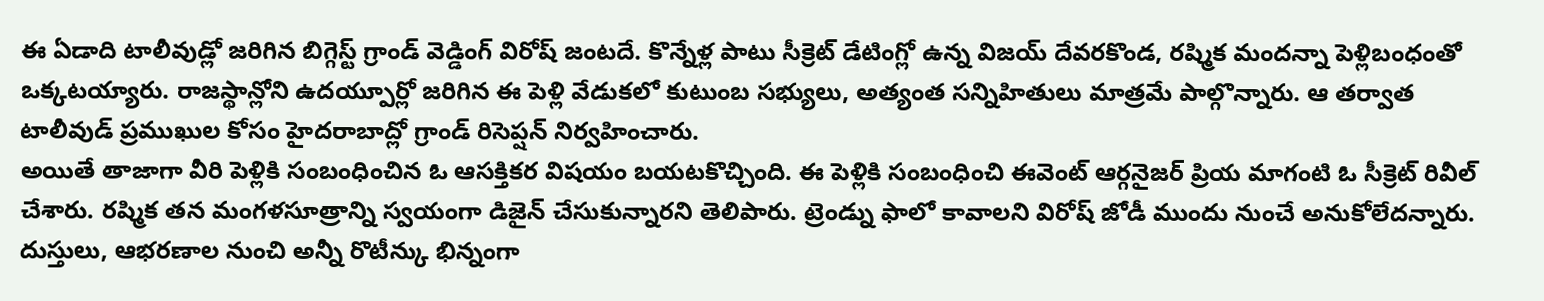ఈ ఏడాది టాలీవుడ్లో జరిగిన బిగ్గెస్ట్ గ్రాండ్ వెడ్డింగ్ విరోష్ జంటదే. కొన్నేళ్ల పాటు సీక్రెట్ డేటింగ్లో ఉన్న విజయ్ దేవరకొండ, రష్మిక మందన్నా పెళ్లిబంధంతో ఒక్కటయ్యారు. రాజస్థాన్లోని ఉదయ్పూర్లో జరిగిన ఈ పెళ్లి వేడుకలో కుటుంబ సభ్యులు, అత్యంత సన్నిహితులు మాత్రమే పాల్గొన్నారు. ఆ తర్వాత టాలీవుడ్ ప్రముఖుల కోసం హైదరాబాద్లో గ్రాండ్ రిసెప్షన్ నిర్వహించారు.
అయితే తాజాగా వీరి పెళ్లికి సంబంధించిన ఓ ఆసక్తికర విషయం బయటకొచ్చింది. ఈ పెళ్లికి సంబంధించి ఈవెంట్ ఆర్గనైజర్ ప్రియ మాగంటి ఓ సీక్రెట్ రివీల్ చేశారు. రష్మిక తన మంగళసూత్రాన్ని స్వయంగా డిజైన్ చేసుకున్నారని తెలిపారు. ట్రెండ్ను ఫాలో కావాలని విరోష్ జోడీ ముందు నుంచే అనుకోలేదన్నారు. దుస్తులు, ఆభరణాల నుంచి అన్నీ రొటీన్కు భిన్నంగా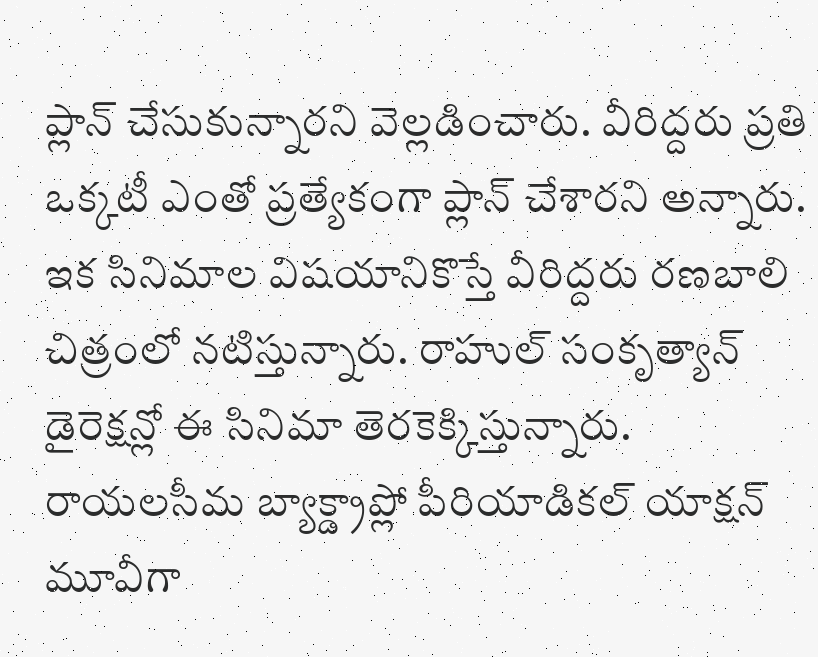ప్లాన్ చేసుకున్నారని వెల్లడించారు. వీరిద్దరు ప్రతి ఒక్కటీ ఎంతో ప్రత్యేకంగా ప్లాన్ చేశారని అన్నారు.
ఇక సినిమాల విషయానికొస్తే వీరిద్దరు రణబాలి చిత్రంలో నటిస్తున్నారు. రాహుల్ సంకృత్యాన్ డైరెక్షన్లో ఈ సినిమా తెరకెక్కిస్తున్నారు. రాయలసీమ బ్యాక్డ్రాప్లో పీరియాడికల్ యాక్షన్ మూవీగా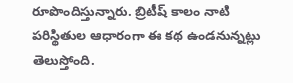రూపొందిస్తున్నారు. బ్రిటీష్ కాలం నాటి పరిస్థితుల ఆధారంగా ఈ కథ ఉండనున్నట్లు తెలుస్తోంది.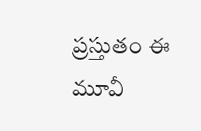ప్రస్తుతం ఈ మూవీ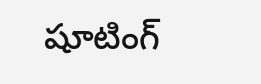షూటింగ్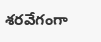శరవేగంగా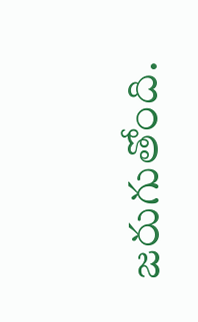జరుగుతోంది.